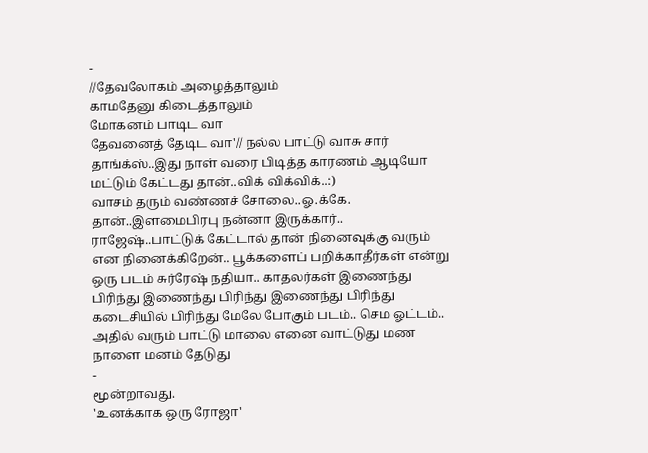-
//தேவலோகம் அழைத்தாலும்
காமதேனு கிடைத்தாலும்
மோகனம் பாடிட வா
தேவனைத் தேடிட வா'// நல்ல பாட்டு வாசு சார் தாங்க்ஸ்..இது நாள் வரை பிடித்த காரணம் ஆடியோ மட்டும் கேட்டது தான்..விக் விக்விக்..:)
வாசம் தரும் வண்ணச் சோலை..ஓ.க்கே. தான்..இளமைபிரபு நன்னா இருக்கார்..
ராஜேஷ்..பாட்டுக் கேட்டால் தான் நினைவுக்கு வரும் என நினைக்கிறேன்.. பூக்களைப் பறிக்காதீர்கள் என்று ஒரு படம் சுர்ரேஷ் நதியா.. காதலர்கள் இணைந்து பிரிந்து இணைந்து பிரிந்து இணைந்து பிரிந்து கடைசியில் பிரிந்து மேலே போகும் படம்.. செம ஓட்டம்.. அதில் வரும் பாட்டு மாலை எனை வாட்டுது மண நாளை மனம் தேடுது
-
மூன்றாவது.
'உனக்காக ஒரு ரோஜா'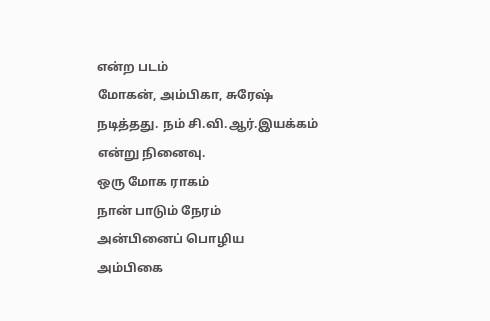என்ற படம்
மோகன், அம்பிகா, சுரேஷ் நடித்தது. நம் சி.வி.ஆர்.இயக்கம் என்று நினைவு.
ஒரு மோக ராகம்
நான் பாடும் நேரம்
அன்பினைப் பொழிய
அம்பிகை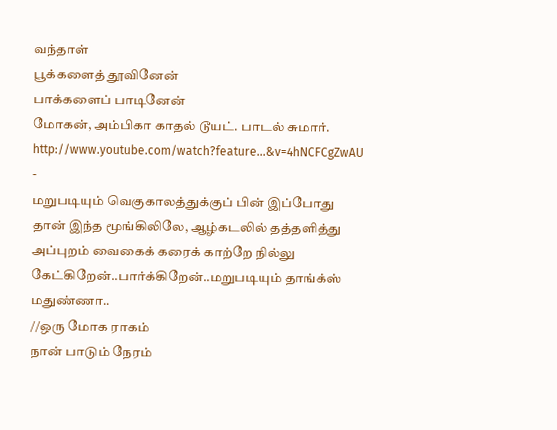வந்தாள்
பூக்களைத் தூவினேன்
பாக்களைப் பாடினேன்
மோகன், அம்பிகா காதல் டூயட். பாடல் சுமார்.
http://www.youtube.com/watch?feature...&v=4hNCFCgZwAU
-
மறுபடியும் வெகுகாலத்துக்குப் பின் இப்போது தான் இந்த மூங்கிலிலே, ஆழ்கடலில் தத்தளித்து அப்புறம் வைகைக் கரைக் காற்றே நில்லு கேட்கிறேன்..பார்க்கிறேன்..மறுபடியும் தாங்க்ஸ் மதுண்ணா..
//ஒரு மோக ராகம்
நான் பாடும் நேரம்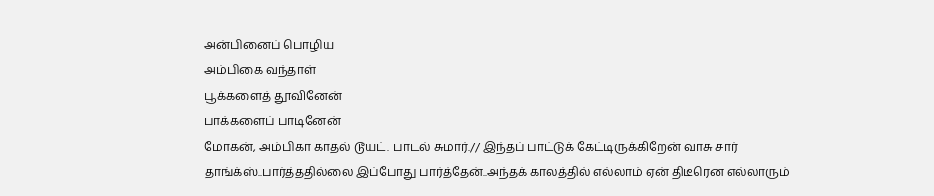அன்பினைப் பொழிய
அம்பிகை வந்தாள்
பூக்களைத் தூவினேன்
பாக்களைப் பாடினேன்
மோகன், அம்பிகா காதல் டூயட். பாடல் சுமார்.// இந்தப் பாட்டுக் கேட்டிருக்கிறேன் வாசு சார் தாங்க்ஸ்..பார்த்ததில்லை இப்போது பார்த்தேன்..அந்தக் காலத்தில் எல்லாம் ஏன் திடீரென எல்லாரும்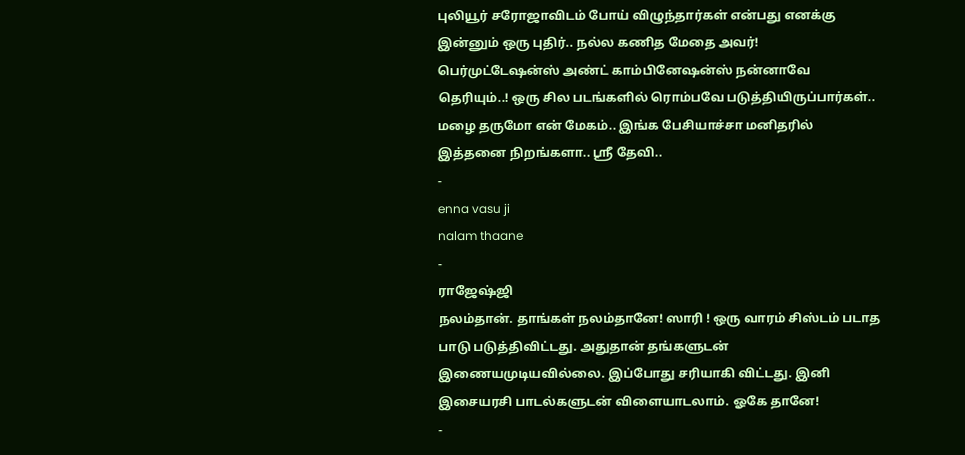புலியூர் சரோஜாவிடம் போய் விழுந்தார்கள் என்பது எனக்கு இன்னும் ஒரு புதிர்.. நல்ல கணித மேதை அவர்! பெர்முட்டேஷன்ஸ் அண்ட் காம்பினேஷன்ஸ் நன்னாவே தெரியும்..! ஒரு சில படங்களில் ரொம்பவே படுத்தியிருப்பார்கள்..
மழை தருமோ என் மேகம்.. இங்க பேசியாச்சா மனிதரில் இத்தனை நிறங்களா.. ஸ்ரீ தேவி..
-
enna vasu ji
nalam thaane
-
ராஜேஷ்ஜி
நலம்தான். தாங்கள் நலம்தானே! ஸாரி ! ஒரு வாரம் சிஸ்டம் படாத பாடு படுத்திவிட்டது. அதுதான் தங்களுடன் இணையமுடியவில்லை. இப்போது சரியாகி விட்டது. இனி இசையரசி பாடல்களுடன் விளையாடலாம். ஓகே தானே!
-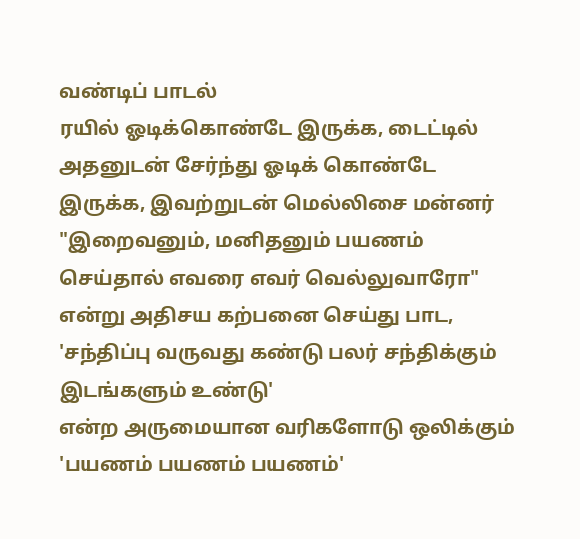வண்டிப் பாடல்
ரயில் ஓடிக்கொண்டே இருக்க, டைட்டில் அதனுடன் சேர்ந்து ஓடிக் கொண்டே இருக்க, இவற்றுடன் மெல்லிசை மன்னர்
"இறைவனும், மனிதனும் பயணம் செய்தால் எவரை எவர் வெல்லுவாரோ"
என்று அதிசய கற்பனை செய்து பாட,
'சந்திப்பு வருவது கண்டு பலர் சந்திக்கும் இடங்களும் உண்டு'
என்ற அருமையான வரிகளோடு ஒலிக்கும்
'பயணம் பயணம் பயணம்'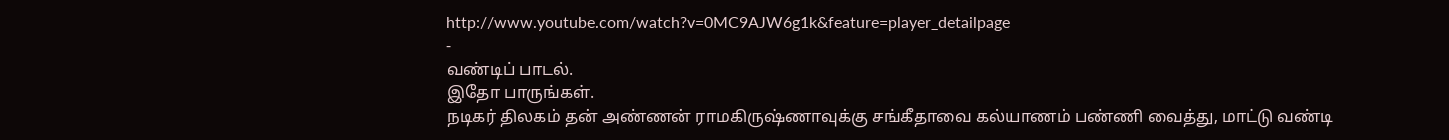http://www.youtube.com/watch?v=0MC9AJW6g1k&feature=player_detailpage
-
வண்டிப் பாடல்.
இதோ பாருங்கள்.
நடிகர் திலகம் தன் அண்ணன் ராமகிருஷ்ணாவுக்கு சங்கீதாவை கல்யாணம் பண்ணி வைத்து, மாட்டு வண்டி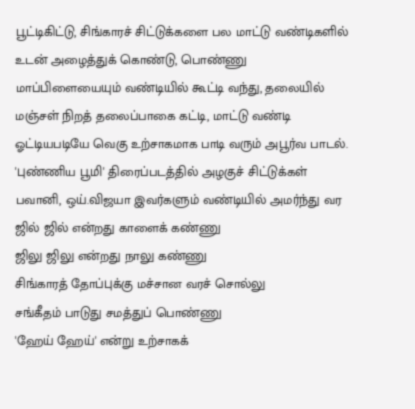பூட்டிகிட்டு, சிங்காரச் சிட்டுக்களை பல மாட்டு வண்டிகளில் உடன் அழைத்துக் கொண்டு, பொண்ணு மாப்பிளையையும் வண்டியில் கூட்டி வந்து, தலையில் மஞ்சள் நிறத் தலைப்பாகை கட்டி, மாட்டு வண்டி ஓட்டியபடியே வெகு உற்சாகமாக பாடி வரும் அபூர்வ பாடல்.
'புண்ணிய பூமி' திரைப்படத்தில் அழகுச் சிட்டுக்கள் பவானி, ஒய்.விஜயா இவர்களும் வண்டியில் அமர்ந்து வர
ஜில் ஜில் என்றது காளைக் கண்ணு
ஜிலு ஜிலு என்றது நாலு கண்ணு
சிங்காரத் தோப்புக்கு மச்சான வரச் சொல்லு
சங்கீதம் பாடுது சமத்துப் பொண்ணு
'ஹேய் ஹேய்' என்று உற்சாகக்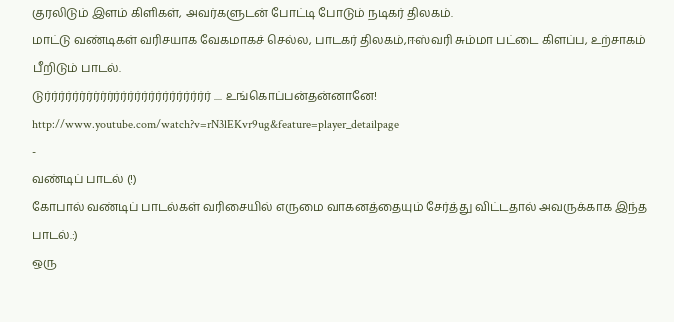குரலிடும் இளம் கிளிகள், அவர்களுடன் போட்டி போடும் நடிகர் திலகம்.
மாட்டு வண்டிகள் வரிசயாக வேகமாகச் செல்ல, பாடகர் திலகம்,ஈஸ்வரி சும்மா பட்டை கிளப்ப, உற்சாகம் பீறிடும் பாடல்.
டுர்ர்ர்ர்ர்ர்ர்ர்ர்ர்ர்ர்ர்ர்ர்ர்ர்ர்ர்ர்ர்ர்ர்ர் .... உங்கொப்பன்தன்னானே!
http://www.youtube.com/watch?v=rN3lEKvr9ug&feature=player_detailpage
-
வண்டிப் பாடல் (!)
கோபால் வண்டிப் பாடல்கள் வரிசையில் எருமை வாகனத்தையும் சேர்த்து விட்டதால் அவருக்காக இந்த பாடல்.:)
ஒரு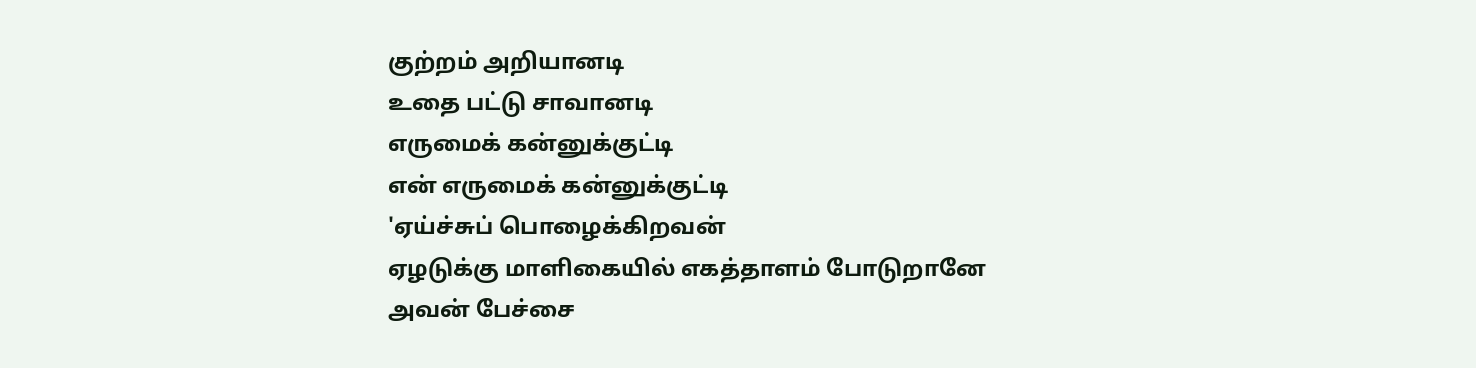குற்றம் அறியானடி
உதை பட்டு சாவானடி
எருமைக் கன்னுக்குட்டி
என் எருமைக் கன்னுக்குட்டி
'ஏய்ச்சுப் பொழைக்கிறவன்
ஏழடுக்கு மாளிகையில் எகத்தாளம் போடுறானே
அவன் பேச்சை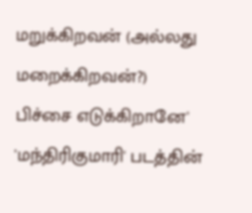மறுக்கிறவன் (அல்லது மறைக்கிறவன்?)
பிச்சை எடுக்கிறானே'
'மந்திரிகுமாரி' படத்தின்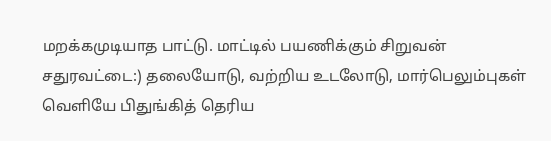மறக்கமுடியாத பாட்டு. மாட்டில் பயணிக்கும் சிறுவன் சதுரவட்டை:) தலையோடு, வற்றிய உடலோடு, மார்பெலும்புகள் வெளியே பிதுங்கித் தெரிய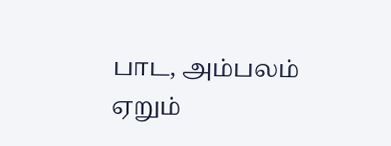பாட, அம்பலம் ஏறும்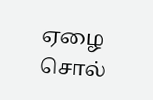ஏழை சொல்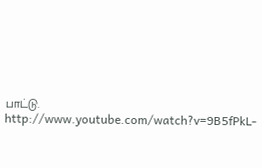பாட்டு.
http://www.youtube.com/watch?v=9B5fPkL-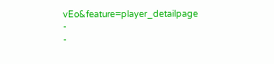vEo&feature=player_detailpage
-
-